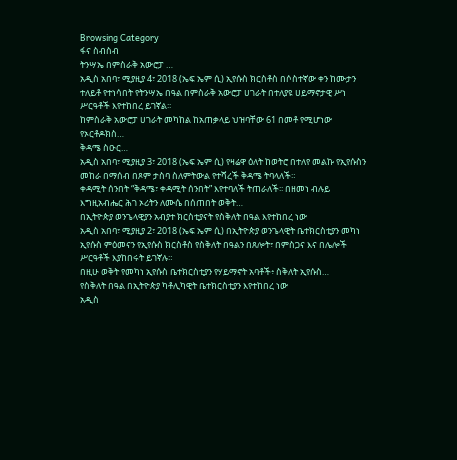Browsing Category
ፋና ስብስብ
ትንሣኤ በምስራቅ አውሮፓ …
አዲስ አበባ፣ ሚያዚያ 4፣ 2018 (ኤፍ ኤም ሲ) ኢየሱስ ክርስቶስ በሶስተኛው ቀን ከሙታን ተለይቶ የተነሳበት የትንሣኤ በዓል በምስራቅ አውሮፓ ሀገራት በተለያዩ ሀይማኖታዊ ሥነ ሥርዓቶች እየተከበረ ይገኛል፡፡
ከምስራቅ አውሮፓ ሀገራት መካከል ከአጠቃላይ ህዝባቸው 61 በመቶ የሚሆነው የኦርቶዶክስ…
ቅዳሜ ስዑር…
አዲስ አበባ፣ ሚያዚያ 3፣ 2018 (ኤፍ ኤም ሲ) የዛሬዋ ዕለት ከወትሮ በተለየ መልኩ የኢየሱስን መከራ በማሰብ በጾም ታስባ ስለምትውል የተሻረች ቅዳሜ ትባላለች።
ቀዳሚት ሰንበት “ቅዳሜ፣ ቀዳሚት ሰንበት” እየተባለች ትጠራለች፡፡ በዘመነ ብሉይ እግዚአብሔር ሕገ ኦሪትን ለሙሴ በሰጠበት ወቅት…
በኢትዮጵያ ወንጌላዊያን አብያተ ክርስቲያናት የስቅለት በዓል እየተከበረ ነው
አዲስ አበባ፣ ሚያዚያ 2፣ 2018 (ኤፍ ኤም ሲ) በኢትዮጵያ ወንጌላዊት ቤተክርስቲያን መካነ ኢየሱስ ምዕመናን የኢየሱስ ክርስቶስ የስቅለት በዓልን በጸሎት፣ በምስጋና እና በሌሎች ሥርዓቶች እያከበሩት ይገኛሉ።
በዚሁ ወቅት የመካነ ኢየሱስ ቤተክርስቲያን የሃይማኖት አባቶች፥ ስቅለት ኢየሱስ…
የስቅለት በዓል በኢትዮጵያ ካቶሊካዊት ቤተክርስቲያን እየተከበረ ነው
አዲስ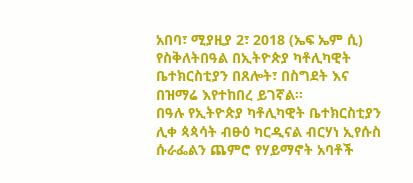አበባ፣ ሚያዚያ 2፣ 2018 (ኤፍ ኤም ሲ) የስቅለትበዓል በኢትዮጵያ ካቶሊካዊት ቤተክርስቲያን በጸሎት፣ በስግደት እና በዝማሬ እየተከበረ ይገኛል።
በዓሉ የኢትዮጵያ ካቶሊካዊት ቤተክርስቲያን ሊቀ ጳጳሳት ብፁዕ ካርዲናል ብርሃነ ኢየሱስ ሱራፌልን ጨምሮ የሃይማኖት አባቶች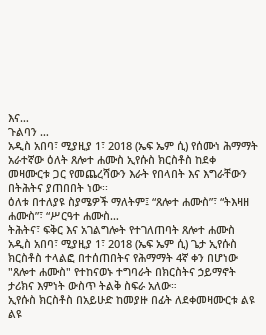እና…
ጉልባን …
አዲስ አበባ፣ ሚያዚያ 1፣ 2018 (ኤፍ ኤም ሲ) የሰሙነ ሕማማት አራተኛው ዕለት ጸሎተ ሐሙስ ኢየሱስ ክርስቶስ ከደቀ መዛሙርቱ ጋር የመጨረሻውን እራት የበላበት እና እግራቸውን በትሕትና ያጠበበት ነው፡፡
ዕለቱ በተለያዩ ስያሜዎች ማለትም፤ “ጸሎተ ሐሙስ”፣ “ትእዛዘ ሐሙስ”፣ “ሥርዓተ ሐሙስ…
ትሕትና፣ ፍቅር እና አገልግሎት የተገለጠባት ጸሎተ ሐሙስ
አዲስ አበባ፣ ሚያዚያ 1፣ 2018 (ኤፍ ኤም ሲ) ጌታ ኢየሱስ ክርስቶስ ተላልፎ በተሰጠበትና የሕማማት 4ኛ ቀን በሆነው "ጸሎተ ሐሙስ" የተከናወኑ ተግባራት በክርስትና ኃይማኖት ታሪክና እምነት ውስጥ ትልቅ ስፍራ አለው።
ኢየሱስ ክርስቶስ በአይሁድ ከመያዙ በፊት ለደቀመዛሙርቱ ልዩ ልዩ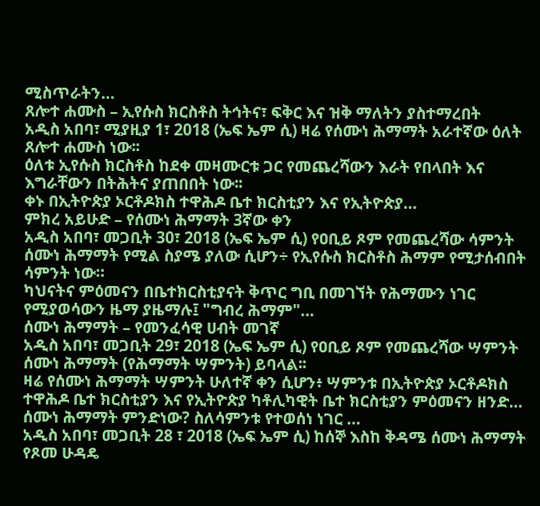ሚስጥራትን…
ጸሎተ ሐሙስ – ኢየሱስ ክርስቶስ ትኅትና፣ ፍቅር እና ዝቅ ማለትን ያስተማረበት
አዲስ አበባ፣ ሚያዚያ 1፣ 2018 (ኤፍ ኤም ሲ) ዛሬ የሰሙነ ሕማማት አራተኛው ዕለት ጸሎተ ሐሙስ ነው፡፡
ዕለቱ ኢየሱስ ክርስቶስ ከደቀ መዛሙርቱ ጋር የመጨረሻውን እራት የበላበት እና እግራቸውን በትሕትና ያጠበበት ነው፡፡
ቀኑ በኢትዮጵያ ኦርቶዶክስ ተዋሕዶ ቤተ ክርስቲያን እና የኢትዮጵያ…
ምክረ አይሁድ – የሰሙነ ሕማማት 3ኛው ቀን
አዲስ አበባ፣ መጋቢት 30፣ 2018 (ኤፍ ኤም ሲ) የዐቢይ ጾም የመጨረሻው ሳምንት ሰሙነ ሕማማት የሚል ስያሜ ያለው ሲሆን÷ የኢየሱስ ክርስቶስ ሕማም የሚታሰብበት ሳምንት ነው።
ካህናትና ምዕመናን በቤተክርስቲያናት ቅጥር ግቢ በመገኘት የሕማሙን ነገር የሚያወሳውን ዜማ ያዜማሉ፤ "ግብረ ሕማም"…
ሰሙነ ሕማማት – የመንፈሳዊ ሀብት መገኛ
አዲስ አበባ፣ መጋቢት 29፣ 2018 (ኤፍ ኤም ሲ) የዐቢይ ጾም የመጨረሻው ሣምንት ሰሙነ ሕማማት (የሕማማት ሣምንት) ይባላል፡፡
ዛሬ የሰሙነ ሕማማት ሣምንት ሁለተኛ ቀን ሲሆን፥ ሣምንቱ በኢትዮጵያ ኦርቶዶክስ ተዋሕዶ ቤተ ክርስቲያን እና የኢትዮጵያ ካቶሊካዊት ቤተ ክርስቲያን ምዕመናን ዘንድ…
ሰሙነ ሕማማት ምንድነው? ስለሳምንቱ የተወሰነ ነገር …
አዲስ አበባ፣ መጋቢት 28 ፣ 2018 (ኤፍ ኤም ሲ) ከሰኞ እስከ ቅዳሜ ሰሙነ ሕማማት የጾመ ሁዳዴ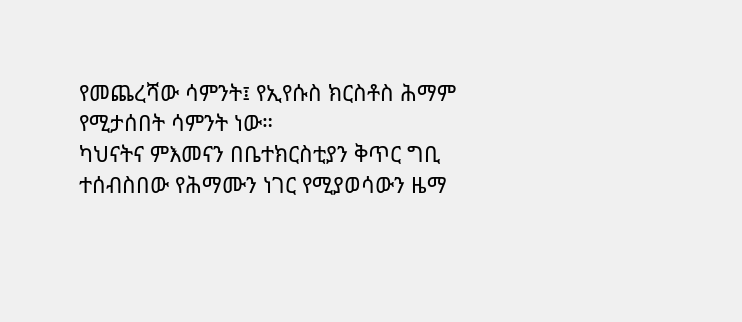የመጨረሻው ሳምንት፤ የኢየሱስ ክርስቶስ ሕማም የሚታሰበት ሳምንት ነው።
ካህናትና ምእመናን በቤተክርስቲያን ቅጥር ግቢ ተሰብስበው የሕማሙን ነገር የሚያወሳውን ዜማ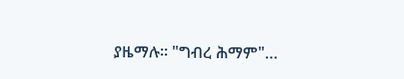ያዜማሉ። "ግብረ ሕማም"…